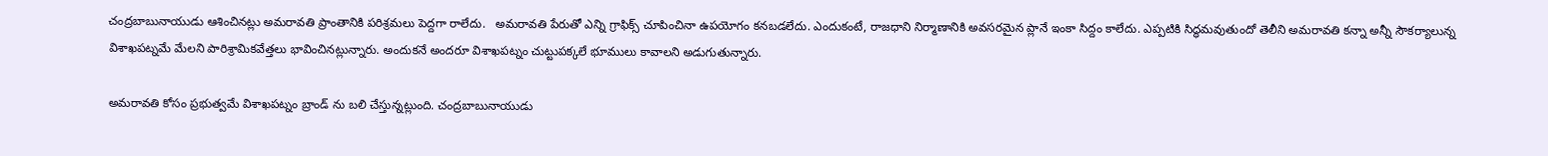చంద్రబాబునాయుడు ఆశించినట్లు అమరావతి ప్రాంతానికి పరిశ్రమలు పెద్దగా రాలేదు.   అమరావతి పేరుతో ఎన్ని గ్రాఫిక్స్ చూపించినా ఉపయోగం కనబడలేదు. ఎందుకంటే, రాజధాని నిర్మాణానికి అవసరమైన ప్లానే ఇంకా సిద్దం కాలేదు. ఎప్పటికి సిద్ధమవుతుందో తెలీని అమరావతి కన్నా అన్నీ సౌకర్యాలున్న విశాఖపట్నమే మేలని పారిశ్రామికవేత్తలు భావించినట్లున్నారు. అందుకనే అందరూ విశాఖపట్నం చుట్టుపక్కలే భూములు కావాలని అడుగుతున్నారు.

అమరావతి కోసం ప్రభుత్వమే విశాఖపట్నం బ్రాండ్ ను బలి చేస్తున్నట్లుంది. చంద్రబాబునాయుడు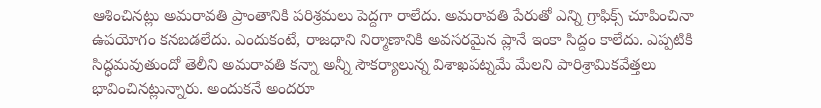ఆశించినట్లు అమరావతి ప్రాంతానికి పరిశ్రమలు పెద్దగా రాలేదు. అమరావతి పేరుతో ఎన్ని గ్రాఫిక్స్ చూపించినా ఉపయోగం కనబడలేదు. ఎందుకంటే, రాజధాని నిర్మాణానికి అవసరమైన ప్లానే ఇంకా సిద్దం కాలేదు. ఎప్పటికి సిద్ధమవుతుందో తెలీని అమరావతి కన్నా అన్నీ సౌకర్యాలున్న విశాఖపట్నమే మేలని పారిశ్రామికవేత్తలు భావించినట్లున్నారు. అందుకనే అందరూ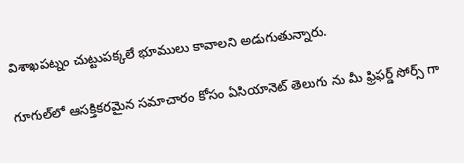విశాఖపట్నం చుట్టుపక్కలే భూములు కావాలని అడుగుతున్నారు.

గూగుల్‌లో ఆసక్తికరమైన సమాచారం కోసం ఏసియానెట్ తెలుగు ను మీ ఫ్రిఫర్డ్ సోర్స్ గా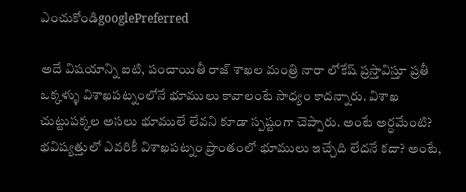ఎంచుకోండిgooglePreferred

అదే విషయాన్ని ఐటి, పంచాయితీ రాజ్ శాఖల మంత్రి నారా లోకేష్ ప్రస్తావిస్తూ ప్రతీ ఒక్కళ్ళు విశాఖపట్నంలోనే భూములు కావాలంటే సాధ్యం కాదన్నారు. విశాఖ చుట్టుపక్కల అసలు భూములే లేవని కూడా స్పష్టంగా చెప్పారు. అంటే అర్ధమేంటి? భవిష్యత్తులో ఎవరికీ విశాఖపట్నం ప్రాంతంలో భూములు ఇచ్చేది లేదనే కదా? అంటే,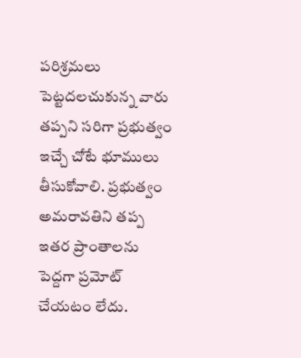పరిశ్రమలు పెట్టదలచుకున్న వారు తప్పని సరిగా ప్రభుత్వం ఇచ్చే చోటే భూములు తీసుకోవాలి. ప్రభుత్వం అమరావతిని తప్ప ఇతర ప్రాంతాలను పెద్దగా ప్రమోట్ చేయటం లేదు.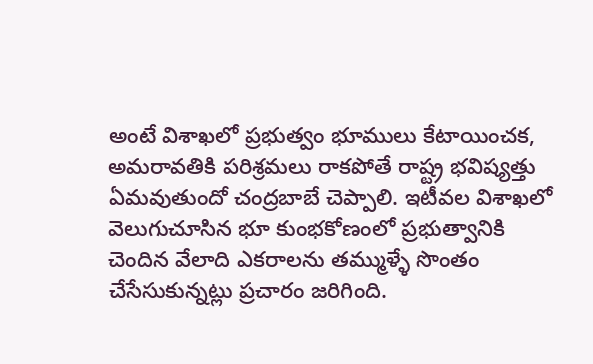అంటే విశాఖలో ప్రభుత్వం భూములు కేటాయించక, అమరావతికి పరిశ్రమలు రాకపోతే రాష్ట్ర భవిష్యత్తు ఏమవుతుందో చంద్రబాబే చెప్పాలి. ఇటీవల విశాఖలో వెలుగుచూసిన భూ కుంభకోణంలో ప్రభుత్వానికి చెందిన వేలాది ఎకరాలను తమ్ముళ్ళే సొంతం చేసేసుకున్నట్లు ప్రచారం జరిగింది.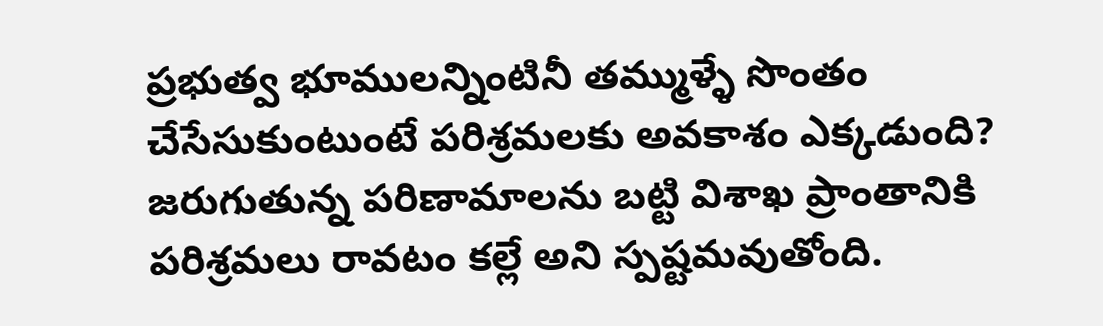ప్రభుత్వ భూములన్నింటినీ తమ్ముళ్ళే సొంతం చేసేసుకుంటుంటే పరిశ్రమలకు అవకాశం ఎక్కడుంది? జరుగుతున్న పరిణామాలను బట్టి విశాఖ ప్రాంతానికి పరిశ్రమలు రావటం కల్లే అని స్పష్టమవుతోంది.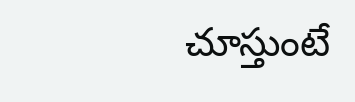చూస్తుంటే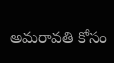అమరావతి కోసం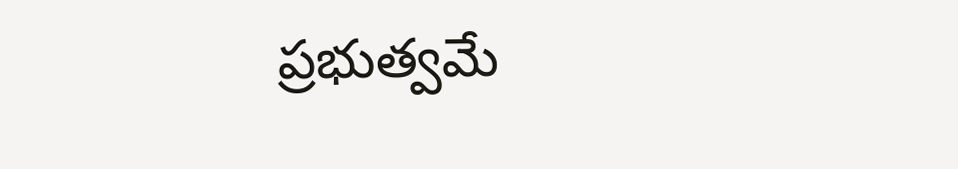ప్రభుత్వమే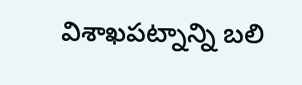విశాఖపట్నాన్ని బలి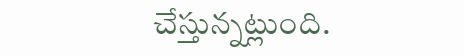చేస్తున్నట్లుంది.